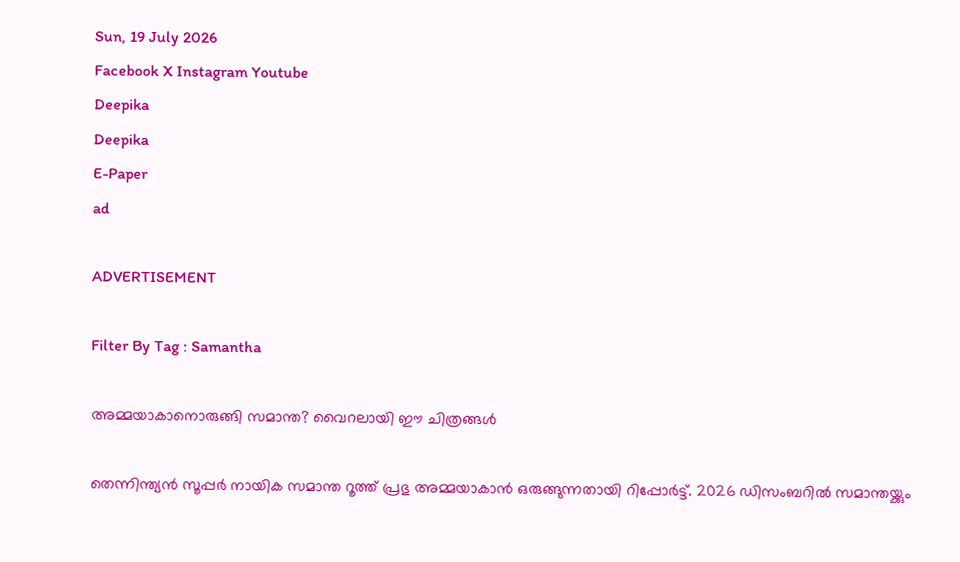Sun, 19 July 2026
Facebook X Instagram Youtube
Deepika
Deepika
E-Paper
ad

ADVERTISEMENT

Filter By Tag : Samantha

അമ്മയാകാനൊരുങ്ങി സമാന്ത‍? വൈറലായി ഈ ചിത്രങ്ങൾ

തെന്നിന്ത്യൻ സൂപ്പർ നായിക സമാന്ത റൂത്ത് പ്രഭു അമ്മയാകാൻ ഒരുങ്ങുന്നതായി റിപ്പോർട്ട്. 2026 ഡിസംബറിൽ സമാന്തയ്ക്കും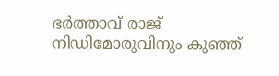ഭർത്താവ് രാജ് നിഡിമോരുവിനും കുഞ്ഞ്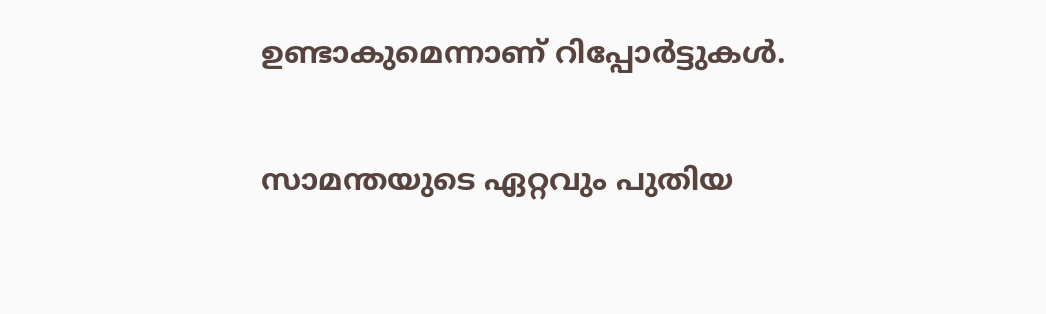ഉണ്ടാകുമെന്നാണ് റിപ്പോർട്ടുകൾ.

സാമന്തയുടെ ഏറ്റവും പുതിയ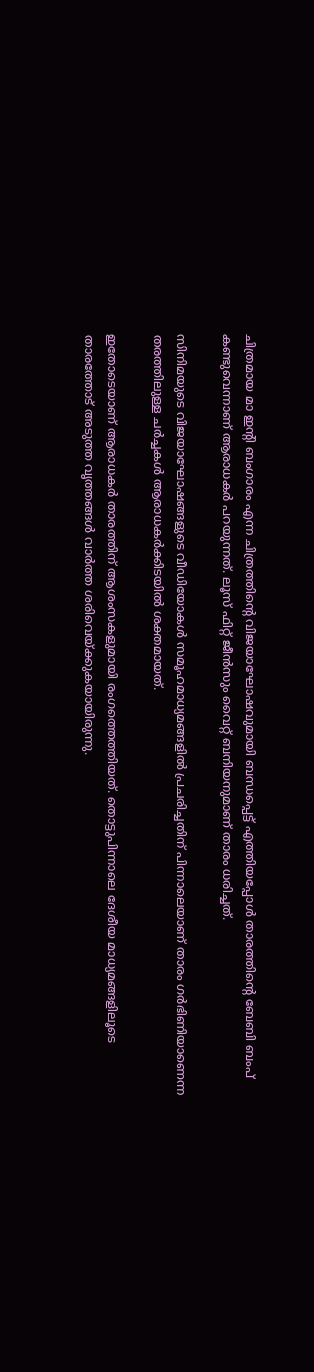ചിത്രമായ മാ ഇന്‍റി ബംഗാരം എന്ന ചിത്രത്തിന്‍റെ വിജയാഘോഷവുമായി ബന്ധപ്പെട്ട് എത്തിയപ്പോൾ താരത്തിന്‍റെ ബേബി ബംപ് കണ്ടുവെന്നാണ് ആരാധകർ പറയുന്നത്. ലൂസ് ഫിറ്റ് ജീൻസും വൈറ്റ് ബനിയനുമാണ് താരം ധരിച്ചത്.

സിനിമയുടെ വിജയാഘോഷങ്ങളുടെ വീഡിയോകൾ സമൂഹമാധ്യമങ്ങളിൽ പ്രചരിച്ചതിന് പിന്നാലെയാണ് താരം ഗർഭിണിയാണെന്ന തരത്തിലുള്ള ചർച്ചകൾ ആരാധകർക്കിടയിൽ ശക്തമായത്.

ഇതോടെയാണ് ആരാധകർ താരത്തിന് ആശംസകളുമായി രംഗത്തെത്തിയത്. തൊട്ടുപിന്നാലെ ദേശീയ മാധ്യമങ്ങളിലൂടെ താരത്തോട് അടുത്ത വൃത്തങ്ങൾ വാർത്ത ശരിവെയ്ക്കുകയായിരുന്നു.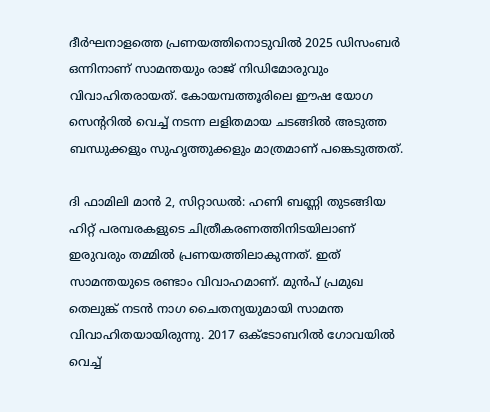ദീർഘനാളത്തെ പ്രണയത്തിനൊടുവിൽ 2025 ഡിസംബർ ഒന്നിനാണ് സാമന്തയും രാജ് നിഡിമോരുവും വിവാഹിതരായത്. കോയമ്പത്തൂരിലെ ഈഷ യോഗ സെന്‍ററിൽ വെച്ച് നടന്ന ലളിതമായ ചടങ്ങിൽ അടുത്ത ബന്ധുക്കളും സുഹൃത്തുക്കളും മാത്രമാണ് പങ്കെടുത്തത്.

ദി ഫാമിലി മാൻ 2, സിറ്റാഡൽ: ഹണി ബണ്ണി തുടങ്ങിയ ഹിറ്റ് പരമ്പരകളുടെ ചിത്രീകരണത്തിനിടയിലാണ് ഇരുവരും തമ്മിൽ പ്രണയത്തിലാകുന്നത്. ഇത് സാമന്തയുടെ രണ്ടാം വിവാഹമാണ്. മുൻപ് പ്രമുഖ തെലുങ്ക് നടൻ നാഗ ചൈതന്യയുമായി സാമന്ത വിവാഹിതയായിരുന്നു. 2017 ഒക്ടോബറിൽ ഗോവയിൽ വെച്ച്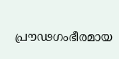പ്രൗഢഗംഭീരമായ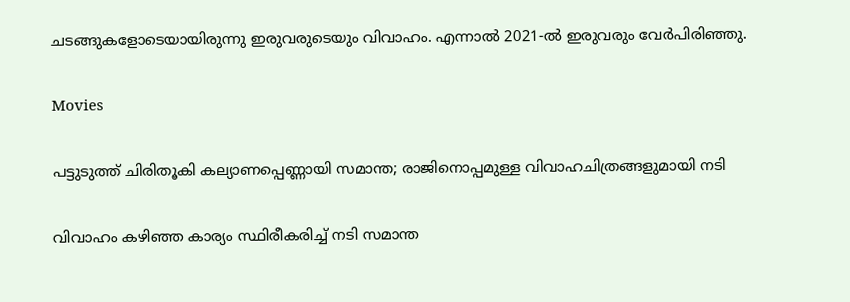ചടങ്ങുകളോടെയായിരുന്നു ഇരുവരുടെയും വിവാഹം. എന്നാൽ 2021-ൽ ഇരുവരും വേർപിരിഞ്ഞു.

Movies

പട്ടുടുത്ത് ചിരിതൂകി കല്യാണപ്പെണ്ണായി സമാന്ത; രാജിനൊപ്പമുള്ള വിവാഹചിത്രങ്ങളുമായി നടി

വിവാഹം കഴിഞ്ഞ കാര്യം സ്ഥിരീകരിച്ച് നടി സമാന്ത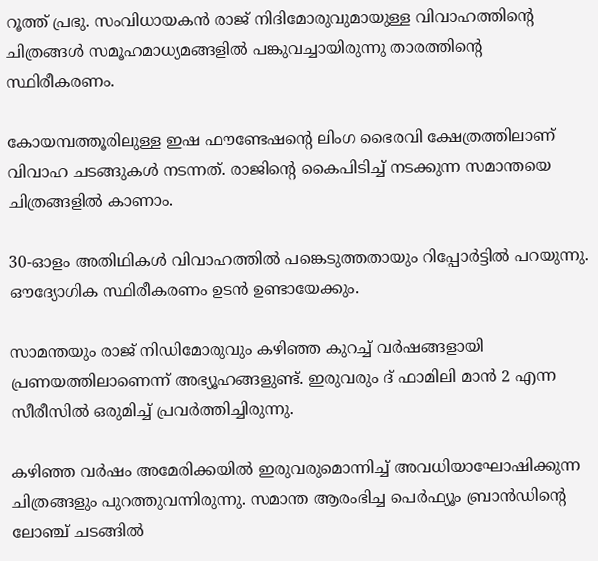റൂത്ത് പ്രഭു. സംവിധായകൻ രാജ് നിദിമോരുവുമായുള്ള വിവാഹത്തിന്‍റെ ചിത്രങ്ങൾ സമൂഹമാധ്യമങ്ങളിൽ പങ്കുവച്ചായിരുന്നു താരത്തിന്‍റെ സ്ഥിരീകരണം.

കോയമ്പത്തൂരിലുള്ള ഇഷ ഫൗണ്ടേഷന്‍റെ ലിംഗ ഭൈരവി ക്ഷേത്രത്തിലാണ് വിവാഹ ചടങ്ങുകൾ നടന്നത്. രാജിന്‍റെ കൈപിടിച്ച് നടക്കുന്ന സമാന്തയെ ചിത്രങ്ങളിൽ കാണാം.

30-ഓളം അതിഥികള്‍ വിവാഹത്തില്‍ പങ്കെടുത്തതായും റിപ്പോര്‍ട്ടില്‍ പറയുന്നു. ഔദ്യോഗിക സ്ഥിരീകരണം ഉടൻ ഉണ്ടായേക്കും.

സാമന്തയും രാജ് നിഡിമോരുവും കഴിഞ്ഞ കുറച്ച് വർഷങ്ങളായി പ്രണയത്തിലാണെന്ന് അഭ്യൂഹങ്ങളുണ്ട്. ഇരുവരും ദ് ഫാമിലി മാൻ 2 എന്ന സീരീസിൽ ഒരുമിച്ച് പ്രവർത്തിച്ചിരുന്നു.

കഴിഞ്ഞ വർഷം അമേരിക്കയിൽ ഇരുവരുമൊന്നിച്ച് അവധിയാഘോഷിക്കുന്ന ചിത്രങ്ങളും പുറത്തുവന്നിരുന്നു. സമാന്ത ആരംഭിച്ച പെർഫ്യൂം ബ്രാൻഡിന്‍റെ ലോഞ്ച് ചടങ്ങിൽ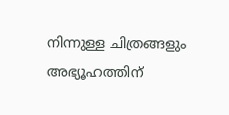നിന്നുള്ള ചിത്രങ്ങളും അഭ്യൂഹത്തിന്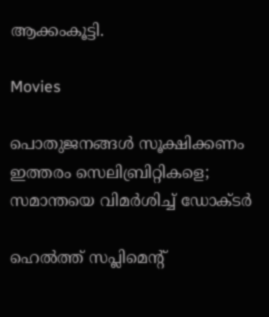ആക്കംകൂട്ടി.

Movies

പൊതുജനങ്ങൾ സൂക്ഷിക്കണം ഇത്തരം സെലിബ്രിറ്റികളെ; സമാന്തയെ വിമർശിച്ച് ഡോക്ടർ

ഹെൽത്ത് സപ്ലിമെന്‍റ്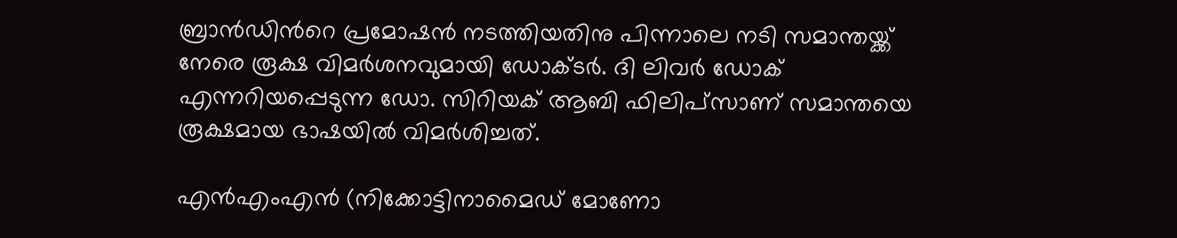ബ്രാൻഡിന്‍റെ പ്രമോഷൻ നടത്തിയതിനു പിന്നാലെ നടി സമാന്തയ്ക്ക് നേരെ രൂക്ഷ വിമർശനവുമായി ഡോക്ടർ. ദി ലിവർ ഡോക് എന്നറിയപ്പെടുന്ന ഡോ. സിറിയക് ആബി ഫിലിപ്‌സാണ് സമാന്തയെ രൂക്ഷമായ ഭാഷയിൽ വിമർശിച്ചത്.

എൻഎംഎൻ (നിക്കോട്ടിനാമൈഡ് മോണോ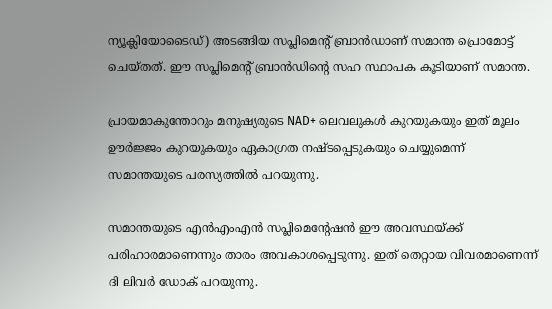ന്യൂക്ലിയോടൈഡ്) അടങ്ങിയ സപ്ലിമെന്‍റ് ബ്രാൻഡാണ് സമാന്ത പ്രൊമോട്ട് ചെയ്തത്. ഈ സപ്ലിമെന്‍റ് ബ്രാൻഡിന്‍റെ സഹ സ്ഥാപക കൂടിയാണ് സമാന്ത.

പ്രായമാകുന്തോറും മനുഷ്യരുടെ NAD+ ലെവലുകൾ കുറയുകയും ഇത് മൂലം ഊർജ്ജം കുറയുകയും ഏകാഗ്രത നഷ്ടപ്പെടുകയും ചെയ്യുമെന്ന് സമാന്തയുടെ പരസ്യത്തിൽ പറയുന്നു.

സമാന്തയുടെ എൻഎംഎൻ സപ്ലിമെന്‍റേഷൻ ഈ അവസ്ഥയ്ക്ക് പരിഹാരമാണെന്നും താരം അവകാശപ്പെടുന്നു. ഇത് തെറ്റായ വിവരമാണെന്ന് ദി ലിവർ ഡോക് പറയുന്നു.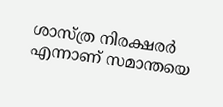ശാസ്ത്ര നിരക്ഷരർ എന്നാണ് സമാന്തയെ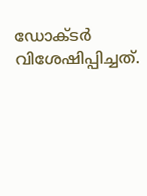ഡോക്ടർ വിശേഷിപ്പിച്ചത്.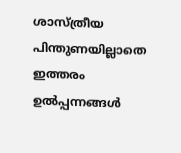ശാസ്ത്രീയ പിന്തുണയില്ലാതെ ഇത്തരം ഉൽപ്പന്നങ്ങൾ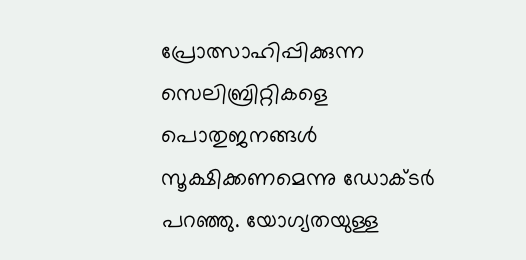പ്രോത്സാഹിപ്പിക്കുന്ന സെലിബ്രിറ്റികളെ പൊതുജനങ്ങൾ സൂക്ഷിക്കണമെന്നു ഡോക്ടർ പറഞ്ഞു. യോഗ്യതയുള്ള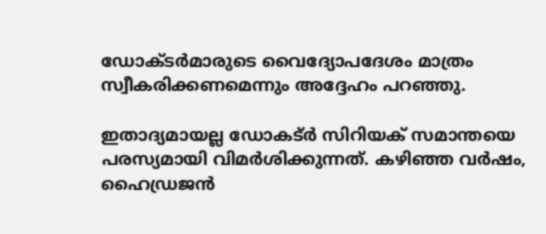ഡോക്ടർമാരുടെ വൈദ്യോപദേശം മാത്രം സ്വീകരിക്കണമെന്നും അദ്ദേഹം പറഞ്ഞു.

ഇതാദ്യമായല്ല ഡോകട്ർ സിറിയക് സമാന്തയെ പരസ്യമായി വിമർശിക്കുന്നത്. കഴിഞ്ഞ വർഷം, ഹൈഡ്രജൻ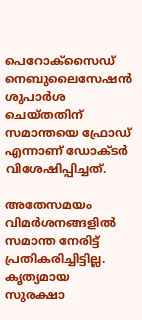പെറോക്സൈഡ് നെബുലൈസേഷൻ ശുപാർശ ചെയ്തതിന് സമാന്തയെ ഫ്രോഡ് എന്നാണ് ഡോക്ടർ വിശേഷിപ്പിച്ചത്.

അതേസമയം വിമർശനങ്ങളിൽ സമാന്ത നേരിട്ട് പ്രതികരിച്ചിട്ടില്ല. കൃത്യമായ സുരക്ഷാ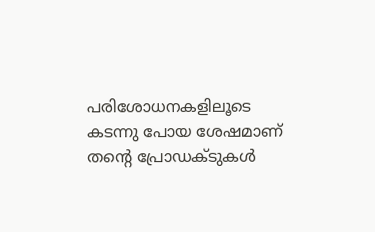പരിശോധനകളിലൂടെ കടന്നു പോയ ശേഷമാണ് തന്‍റെ പ്രോഡക്ടുകൾ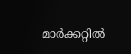മാർക്കറ്റിൽ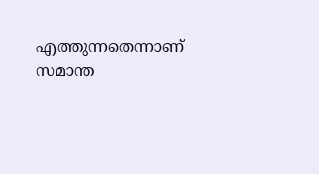എത്തുന്നതെന്നാണ് സമാന്ത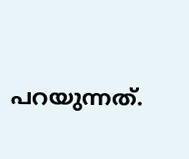പറയുന്നത്.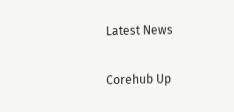Latest News

Corehub Up